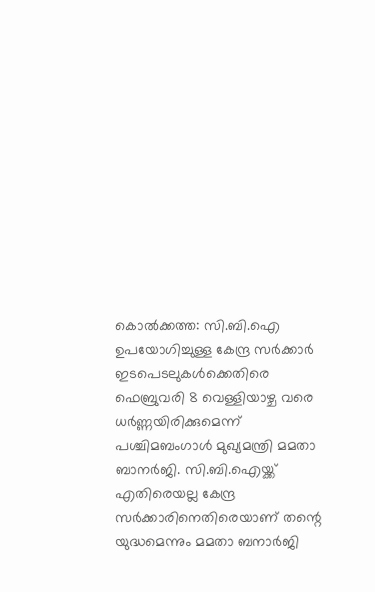കൊല്‍ക്കത്ത: സി.ബി.ഐ ഉപയോഗിച്ചുള്ള കേന്ദ്ര സര്‍ക്കാര്‍ ഇടപെടലുകള്‍ക്കെതിരെ ഫെബ്രുവരി 8 വെള്ളിയാഴ്ച വരെ ധര്‍ണ്ണയിരിക്കുമെന്ന് പശ്ചിമബംഗാള്‍ മുഖ്യമന്ത്രി മമതാ ബാനര്‍ജി. സി.ബി.ഐയ്ക്ക് എതിരെയല്ല കേന്ദ്ര സര്‍ക്കാരിനെതിരെയാണ് തന്റെ യുദ്ധമെന്നും മമതാ ബനാര്‍ജി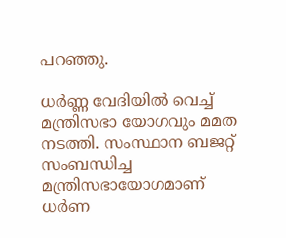പറഞ്ഞു.

ധര്‍ണ്ണ വേദിയില്‍ വെച്ച് മന്ത്രിസഭാ യോഗവും മമത നടത്തി. സംസ്ഥാന ബജറ്റ് സംബന്ധിച്ച മന്ത്രിസഭായോഗമാണ് ധര്‍ണ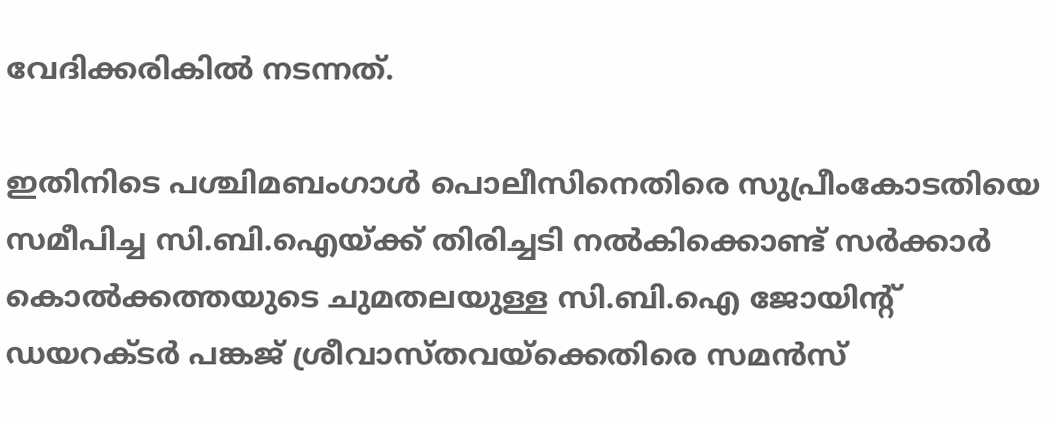വേദിക്കരികില്‍ നടന്നത്.

ഇതിനിടെ പശ്ചിമബംഗാള്‍ പൊലീസിനെതിരെ സുപ്രീംകോടതിയെ സമീപിച്ച സി.ബി.ഐയ്ക്ക് തിരിച്ചടി നല്‍കിക്കൊണ്ട് സര്‍ക്കാര്‍ കൊല്‍ക്കത്തയുടെ ചുമതലയുള്ള സി.ബി.ഐ ജോയിന്റ് ഡയറക്ടര്‍ പങ്കജ് ശ്രീവാസ്തവയ്ക്കെതിരെ സമന്‍സ്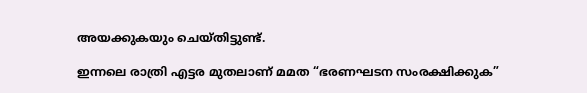അയക്കുകയും ചെയ്തിട്ടുണ്ട്.

ഇന്നലെ രാത്രി എട്ടര മുതലാണ് മമത “ഭരണഘടന സംരക്ഷിക്കുക”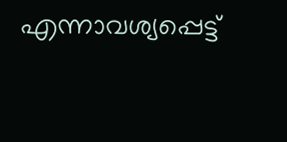എന്നാവശ്യപ്പെട്ട്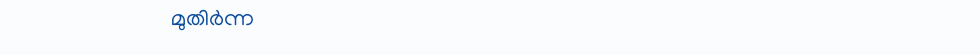മുതിര്‍ന്ന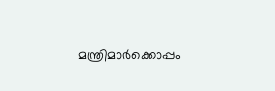മന്ത്രിമാര്‍ക്കൊപ്പം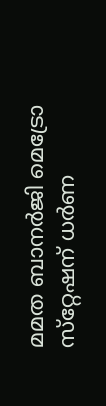മമത ബാനര്‍ജി മെട്രോ സ്‌റ്റേഷന് ധര്‍ണ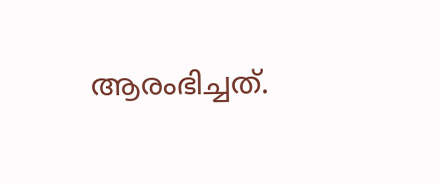ആരംഭിച്ചത്.